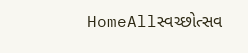HomeAllસ્વચ્છોત્સવ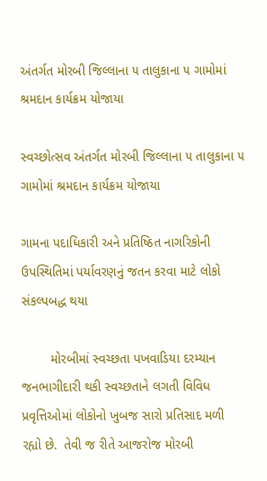અંતર્ગત મોરબી જિલ્લાના ૫ તાલુકાના ૫ ગામોમાં શ્રમદાન કાર્યક્રમ યોજાયા

સ્વચ્છોત્સવ અંતર્ગત મોરબી જિલ્લાના ૫ તાલુકાના ૫ ગામોમાં શ્રમદાન કાર્યક્રમ યોજાયા

ગામના પદાધિકારી અને પ્રતિષ્ઠિત નાગરિકોની ઉપસ્થિતિમાં પર્યાવરણનું જતન કરવા માટે લોકો સંકલ્પબદ્ધ થયા

        મોરબીમાં સ્વચ્છતા પખવાડિયા દરમ્યાન જનભાગીદારી થકી સ્વચ્છતાને લગતી વિવિધ પ્રવૃત્તિઓમાં લોકોનો ખુબજ સારો પ્રતિસાદ મળી રહ્યો છે.  તેવી જ રીતે આજરોજ મોરબી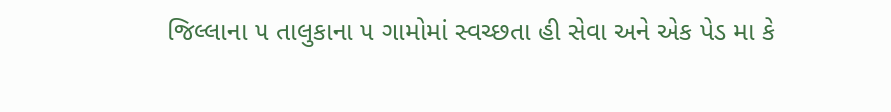જિલ્લાના ૫ તાલુકાના ૫ ગામોમાં સ્વચ્છતા હી સેવા અને એક પેડ મા કે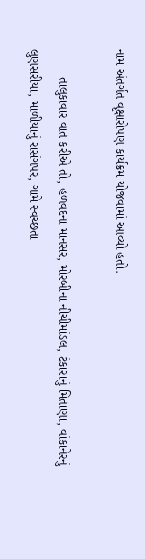નામ અંતર્ગત વૃક્ષારોપણ કાર્યક્રમ યોજવામાં આવ્યો હતો.

        તાલુકાવાર વાત કરીએ તો, હળવદના માનસર, મોરબીના નીચીમાંડલ, ટંકારાનું મિતાણા, વાંકાનેરનું લુણસરીયા, માળીયાનું રાસંગપર, ગામે સ્વચ્છતા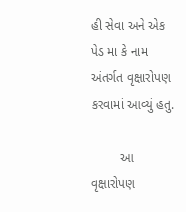હી સેવા અને એક પેડ મા કે નામ અંતર્ગત વૃક્ષારોપણ કરવામાં આવ્યું હતુ.

        આ વૃક્ષારોપણ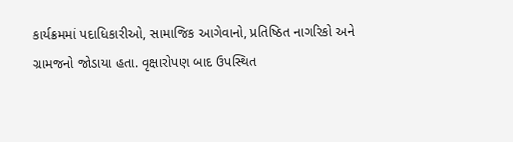કાર્યક્રમમાં પદાધિકારીઓ, સામાજિક આગેવાનો, પ્રતિષ્ઠિત નાગરિકો અને ગ્રામજનો જોડાયા હતા. વૃક્ષારોપણ બાદ ઉપસ્થિત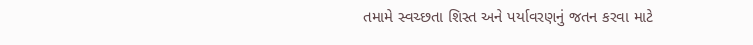તમામે સ્વચ્છતા શિસ્ત અને પર્યાવરણનું જતન કરવા માટે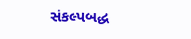સંકલ્પબદ્ધ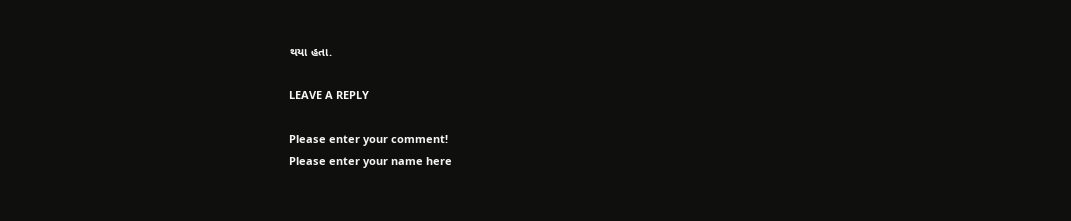થયા હતા.

LEAVE A REPLY

Please enter your comment!
Please enter your name here